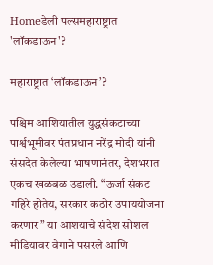Homeडेली पल्समहाराष्ट्रात 'लॉकडाऊन'?

महाराष्ट्रात ‘लॉकडाऊन’?

पश्चिम आशियातील युद्धसंकटाच्या पार्श्वभूमीवर पंतप्रधान नरेंद्र मोदी यांनी संसदेत केलेल्या भाषणानंतर, देशभरात एकच खळबळ उडाली. “ऊर्जा संकट गहिरे होतेय, सरकार कठोर उपाययोजना करणार” या आशयाचे संदेश सोशल मीडियावर वेगाने पसरले आणि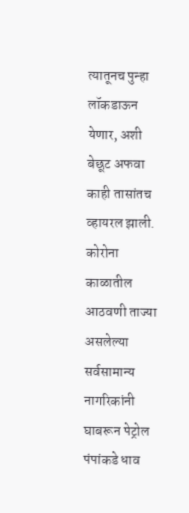त्यातूनच पुन्हा लॉकडाऊन येणार, अशी बेछूट अफवा काही तासांतच व्हायरल झाली. कोरोना काळातील आठवणी ताज्या असलेल्या सर्वसामान्य नागरिकांनी घाबरून पेट्रोल पंपांकडे धाव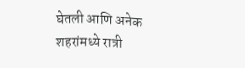घेतली आणि अनेक शहरांमध्ये रात्री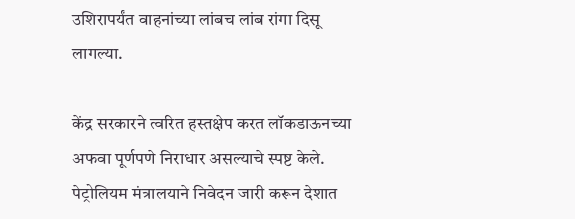उशिरापर्यंत वाहनांच्या लांबच लांब रांगा दिसू लागल्या.

केंद्र सरकारने त्वरित हस्तक्षेप करत लॉकडाऊनच्या अफवा पूर्णपणे निराधार असल्याचे स्पष्ट केले. पेट्रोलियम मंत्रालयाने निवेदन जारी करून देशात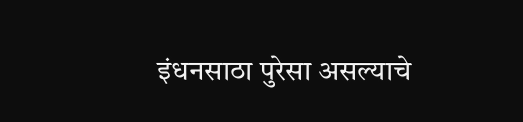इंधनसाठा पुरेसा असल्याचे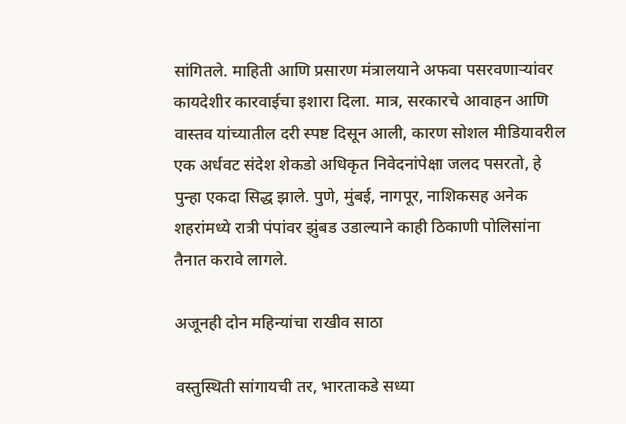सांगितले. माहिती आणि प्रसारण मंत्रालयाने अफवा पसरवणाऱ्यांवर कायदेशीर कारवाईचा इशारा दिला. मात्र, सरकारचे आवाहन आणि वास्तव यांच्यातील दरी स्पष्ट दिसून आली, कारण सोशल मीडियावरील एक अर्धवट संदेश शेकडो अधिकृत निवेदनांपेक्षा जलद पसरतो, हे पुन्हा एकदा सिद्ध झाले. पुणे, मुंबई, नागपूर, नाशिकसह अनेक शहरांमध्ये रात्री पंपांवर झुंबड उडाल्याने काही ठिकाणी पोलिसांना तैनात करावे लागले.

अजूनही दोन महिन्यांचा राखीव साठा

वस्तुस्थिती सांगायची तर, भारताकडे सध्या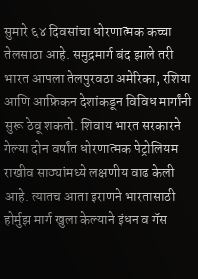सुमारे ६४ दिवसांचा धोरणात्मक कच्चा तेलसाठा आहे. समुद्रमार्ग बंद झाले तरी भारत आपला तेलपुरवठा अमेरिका, रशिया आणि आफ्रिकन देशांकडून विविध मार्गांनी सुरू ठेवू शकतो. शिवाय भारत सरकारने गेल्या दोन वर्षांत धोरणात्मक पेट्रोलियम राखीव साठ्यांमध्ये लक्षणीय वाढ केली आहे. त्यातच आता इराणने भारतासाठी होर्मुझ मार्ग खुला केल्याने इंधन व गॅस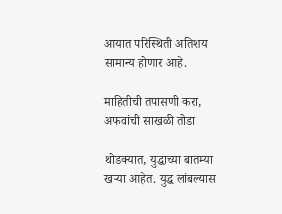आयात परिस्थिती अतिशय सामान्य होणार आहे.

माहितीची तपासणी करा, अफवांची साखळी तोडा

थोडक्यात, युद्धाच्या बातम्या खऱ्या आहेत. युद्ध लांबल्यास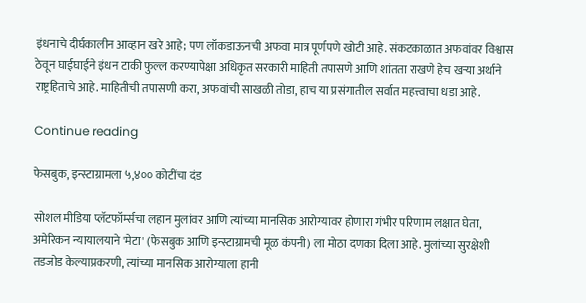इंधनाचे दीर्घकालीन आव्हान खरे आहे; पण लॉकडाऊनची अफवा मात्र पूर्णपणे खोटी आहे. संकटकाळात अफवांवर विश्वास ठेवून घाईघाईने इंधन टाकी फुल्ल करण्यापेक्षा अधिकृत सरकारी माहिती तपासणे आणि शांतता राखणे हेच खऱ्या अर्थाने राष्ट्रहिताचे आहे. माहितीची तपासणी करा, अफवांची साखळी तोडा, हाच या प्रसंगातील सर्वात महत्त्वाचा धडा आहे.

Continue reading

फेसबुक, इन्स्टाग्रामला ५,४०० कोटींचा दंड

सोशल मीडिया प्लॅटफॉर्म्सचा लहान मुलांवर आणि त्यांच्या मानसिक आरोग्यावर होणारा गंभीर परिणाम लक्षात घेता, अमेरिकन न्यायालयाने 'मेटा' (फेसबुक आणि इन्स्टाग्रामची मूळ कंपनी) ला मोठा दणका दिला आहे. मुलांच्या सुरक्षेशी तडजोड केल्याप्रकरणी, त्यांच्या मानसिक आरोग्याला हानी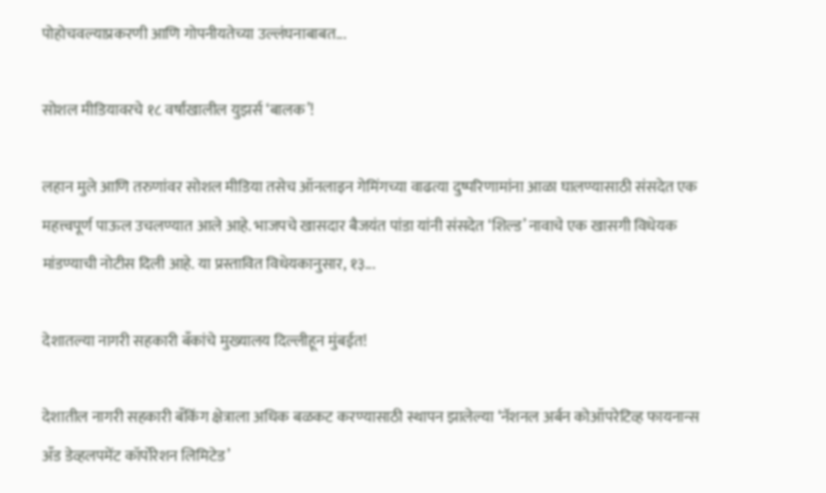पोहोचवल्याप्रकरणी आणि गोपनीयतेच्या उल्लंघनाबाबत...

सोशल मीडियावरचे १८ वर्षांखालील युझर्स ‘बालक’!

लहान मुले आणि तरुणांवर सोशल मीडिया तसेच ऑनलाइन गेमिंगच्या वाढत्या दुष्परिणामांना आळा घालण्यासाठी संसदेत एक महत्त्वपूर्ण पाऊल उचलण्यात आले आहे. भाजपचे खासदार बैजयंत पांडा यांनी संसदेत ‘शिल्ड’ नावाचे एक खासगी विधेयक मांडण्याची नोटीस दिली आहे. या प्रस्तावित विधेयकानुसार, १३...

देशातल्या नागरी सहकारी बँकांचे मुख्यालय दिल्लीहून मुंबईत!

देशातील नागरी सहकारी बँकिंग क्षेत्राला अधिक बळकट करण्यासाठी स्थापन झालेल्या ‘नॅशनल अर्बन कोऑपरेटिव्ह फायनान्स अँड डेव्हलपमेंट कॉर्पोरेशन लिमिटेड’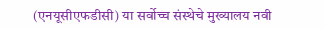(एनयूसीएफडीसी) या सर्वोच्च संस्थेचे मुख्यालय नवी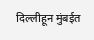दिल्लीहून मुंबईत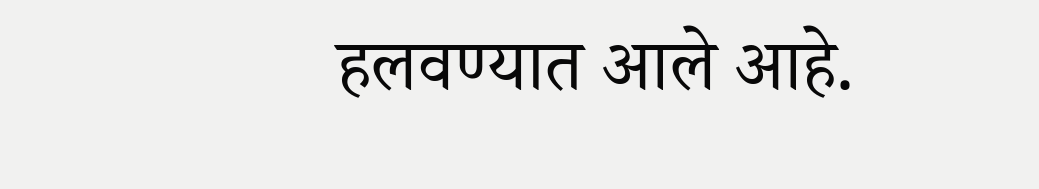हलवण्यात आले आहे.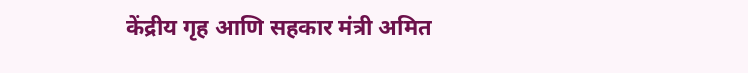केंद्रीय गृह आणि सहकार मंत्री अमित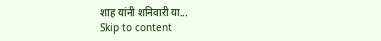शाह यांनी शनिवारी या...
Skip to content